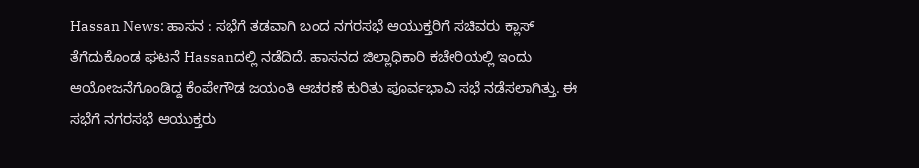Hassan News: ಹಾಸನ : ಸಭೆಗೆ ತಡವಾಗಿ ಬಂದ ನಗರಸಭೆ ಆಯುಕ್ತರಿಗೆ ಸಚಿವರು ಕ್ಲಾಸ್ ತೆಗೆದುಕೊಂಡ ಘಟನೆ Hassanದಲ್ಲಿ ನಡೆದಿದೆ. ಹಾಸನದ ಜಿಲ್ಲಾಧಿಕಾರಿ ಕಚೇರಿಯಲ್ಲಿ ಇಂದು ಆಯೋಜನೆಗೊಂಡಿದ್ದ ಕೆಂಪೇಗೌಡ ಜಯಂತಿ ಆಚರಣೆ ಕುರಿತು ಪೂರ್ವಭಾವಿ ಸಭೆ ನಡೆಸಲಾಗಿತ್ತು. ಈ ಸಭೆಗೆ ನಗರಸಭೆ ಆಯುಕ್ತರು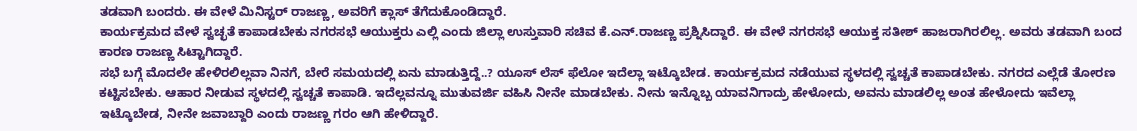ತಡವಾಗಿ ಬಂದರು. ಈ ವೇಳೆ ಮಿನಿಸ್ಟರ್ ರಾಜಣ್ಣ, ಅವರಿಗೆ ಕ್ಲಾಸ್ ತೆಗೆದುಕೊಂಡಿದ್ದಾರೆ.
ಕಾರ್ಯಕ್ರಮದ ವೇಳೆ ಸ್ವಚ್ಛತೆ ಕಾಪಾಡಬೇಕು ನಗರಸಭೆ ಆಯುಕ್ತರು ಎಲ್ಲಿ ಎಂದು ಜಿಲ್ಲಾ ಉಸ್ತುವಾರಿ ಸಚಿವ ಕೆ.ಎನ್.ರಾಜಣ್ಣ ಪ್ರಶ್ನಿಸಿದ್ದಾರೆ. ಈ ವೇಳೆ ನಗರಸಭೆ ಆಯುಕ್ತ ಸತೀಶ್ ಹಾಜರಾಗಿರಲಿಲ್ಲ. ಅವರು ತಡವಾಗಿ ಬಂದ ಕಾರಣ ರಾಜಣ್ಣ ಸಿಟ್ಟಾಗಿದ್ದಾರೆ.
ಸಭೆ ಬಗ್ಗೆ ಮೊದಲೇ ಹೇಳಿರಲಿಲ್ಲವಾ ನಿನಗೆ, ಬೇರೆ ಸಮಯದಲ್ಲಿ ಏನು ಮಾಡುತ್ತಿದ್ದೆ..? ಯೂಸ್ ಲೆಸ್ ಫೆಲೋ ಇದೆಲ್ಲಾ ಇಟ್ಕೊಬೇಡ. ಕಾರ್ಯಕ್ರಮದ ನಡೆಯುವ ಸ್ಥಳದಲ್ಲಿ ಸ್ವಚ್ಚತೆ ಕಾಪಾಡಬೇಕು. ನಗರದ ಎಲ್ಲೆಡೆ ತೋರಣ ಕಟ್ಟಿಸಬೇಕು. ಆಹಾರ ನೀಡುವ ಸ್ಥಳದಲ್ಲಿ ಸ್ವಚ್ಚತೆ ಕಾಪಾಡಿ. ಇದೆಲ್ಲವನ್ನೂ ಮುತುವರ್ಜಿ ವಹಿಸಿ ನೀನೇ ಮಾಡಬೇಕು. ನೀನು ಇನ್ನೊಬ್ಬ ಯಾವನಿಗಾದ್ರು ಹೇಳೋದು, ಅವನು ಮಾಡಲಿಲ್ಲ ಅಂತ ಹೇಳೋದು ಇವೆಲ್ಲಾ ಇಟ್ಕೊಬೇಡ, ನೀನೇ ಜವಾಬ್ದಾರಿ ಎಂದು ರಾಜಣ್ಣ ಗರಂ ಆಗಿ ಹೇಳಿದ್ದಾರೆ.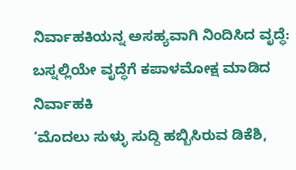ನಿರ್ವಾಹಕಿಯನ್ನ ಅಸಹ್ಯವಾಗಿ ನಿಂದಿಸಿದ ವೃದ್ಧೆ: ಬಸ್ನಲ್ಲಿಯೇ ವೃದ್ಧೆಗೆ ಕಪಾಳಮೋಕ್ಷ ಮಾಡಿದ ನಿರ್ವಾಹಕಿ
‘ಮೊದಲು ಸುಳ್ಳು ಸುದ್ದಿ ಹಬ್ಬಿಸಿರುವ ಡಿಕೆಶಿ,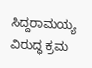ಸಿದ್ದರಾಮಯ್ಯ ವಿರುದ್ಧ ಕ್ರಮ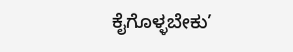ಕೈಗೊಳ್ಳಬೇಕು’